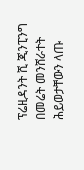ፕሬዚዳንት ሺ ጂንፒንግ በመሬት መንሸራተት ሕይወታቸውን ላጡ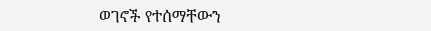ወገኖች የተሰማቸውን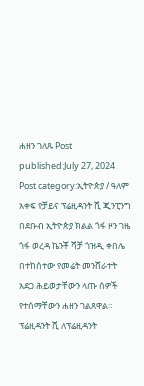ሐዘን ገለጹ Post published:July 27, 2024 Post category:ኢትዮጵያ / ዓለም አቀፍ የቻይና ፕሬዚዳንት ሺ ጂንፒንግ በደቡብ ኢትዮጵያ ክልል ጎፋ ዞን ገዜ ጎፋ ወረዳ ኬንቾ ሻቻ ጎዝዲ ቀበሌ በተከሰተው የመሬት መንሸራተት አደጋ ሕይወታቸውን ላጡ ሰዎች የተሰማቸውን ሐዘን ገልጸዋል። ፕሬዚዳንት ሺ ለፕሬዚዳንት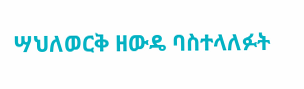ሣህለወርቅ ዘውዴ ባስተላለፉት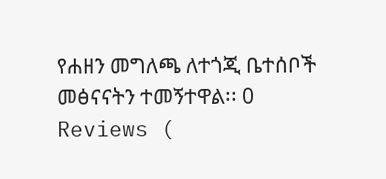የሐዘን መግለጫ ለተጎጂ ቤተሰቦች መፅናናትን ተመኝተዋል፡፡ 0 Reviews (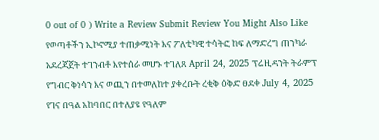0 out of 0 ) Write a Review Submit Review You Might Also Like የወጣቶችን ኢኮኖሚያ ተጠቃሚነት እና ፖለቲካዊ ተሳትፎ ከፍ ለማድረግ ጠንካራ አደረጃጀት ተገንብቶ እየተሰራ መሆኑ ተገለጸ April 24, 2025 ፕሬዚዳንት ትራምፕ የግብር ቅነሳን እና ወጪን በተመለከተ ያቀረቡት ረቂቅ ዕቅድ ፀደቀ July 4, 2025 የገና በዓል አከባበር በተለያዩ የዓለም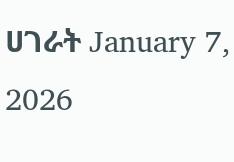ሀገራት January 7, 2026